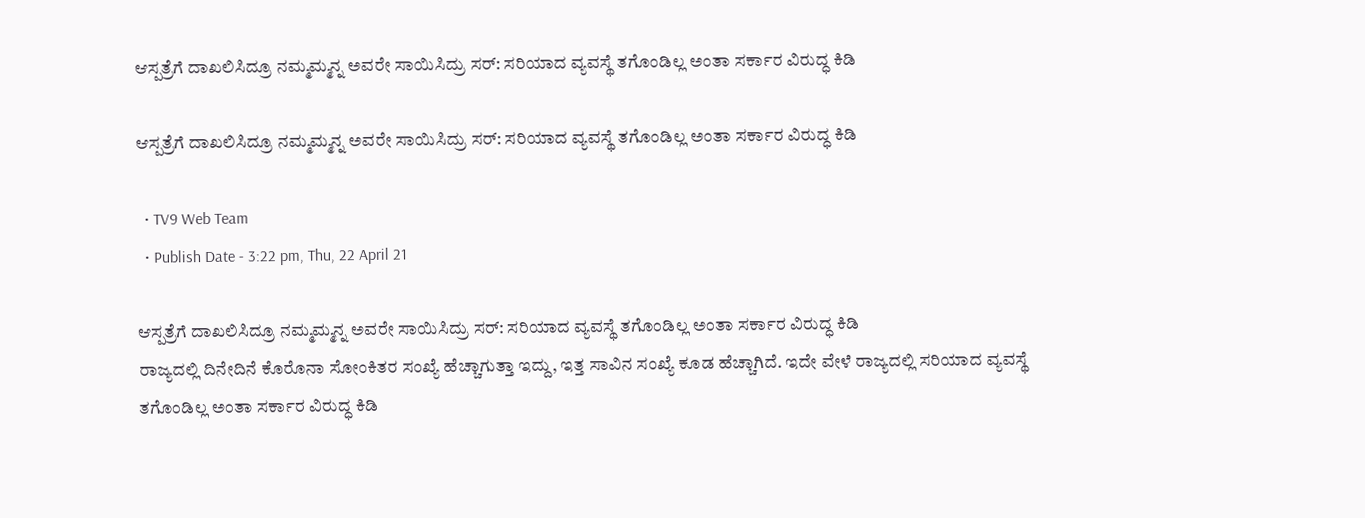ಆಸ್ಪತ್ರೆಗೆ ದಾಖಲಿಸಿದ್ರೂ ನಮ್ಮಮ್ಮನ್ನ ಅವರೇ ಸಾಯಿಸಿದ್ರು ಸರ್: ಸರಿಯಾದ ವ್ಯವಸ್ಥೆ ತಗೊಂಡಿಲ್ಲ ಅಂತಾ ಸರ್ಕಾರ ವಿರುದ್ಧ ಕಿಡಿ

ಆಸ್ಪತ್ರೆಗೆ ದಾಖಲಿಸಿದ್ರೂ ನಮ್ಮಮ್ಮನ್ನ ಅವರೇ ಸಾಯಿಸಿದ್ರು ಸರ್: ಸರಿಯಾದ ವ್ಯವಸ್ಥೆ ತಗೊಂಡಿಲ್ಲ ಅಂತಾ ಸರ್ಕಾರ ವಿರುದ್ಧ ಕಿಡಿ

  • TV9 Web Team
  • Publish Date - 3:22 pm, Thu, 22 April 21

ಆಸ್ಪತ್ರೆಗೆ ದಾಖಲಿಸಿದ್ರೂ ನಮ್ಮಮ್ಮನ್ನ ಅವರೇ ಸಾಯಿಸಿದ್ರು ಸರ್: ಸರಿಯಾದ ವ್ಯವಸ್ಥೆ ತಗೊಂಡಿಲ್ಲ ಅಂತಾ ಸರ್ಕಾರ ವಿರುದ್ಧ ಕಿಡಿ
ರಾಜ್ಯದಲ್ಲಿ ದಿನೇದಿನೆ ಕೊರೊನಾ ಸೋಂಕಿತರ ಸಂಖ್ಯೆ ಹೆಚ್ಚಾಗುತ್ತಾ ಇದ್ದು, ಇತ್ತ ಸಾವಿನ ಸಂಖ್ಯೆ ಕೂಡ ಹೆಚ್ಚಾಗಿದೆ. ಇದೇ ವೇಳೆ ರಾಜ್ಯದಲ್ಲಿ ಸರಿಯಾದ ವ್ಯವಸ್ಥೆ ತಗೊಂಡಿಲ್ಲ ಅಂತಾ ಸರ್ಕಾರ ವಿರುದ್ಧ ಕಿಡಿ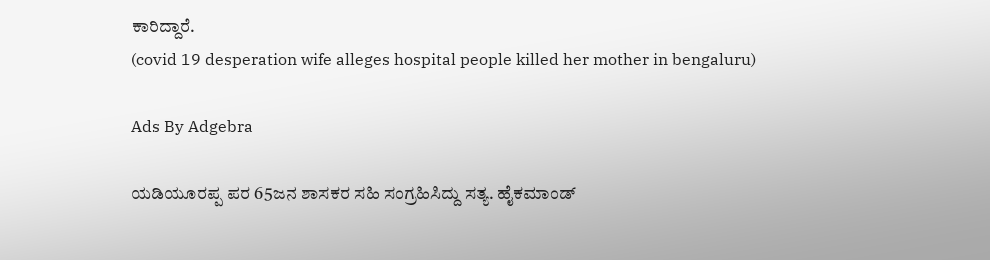ಕಾರಿದ್ದಾರೆ.
(covid 19 desperation wife alleges hospital people killed her mother in bengaluru)

Ads By Adgebra

ಯಡಿಯೂರಪ್ಪ ಪರ 65ಜನ ಶಾಸಕರ ಸಹಿ ಸಂಗ್ರಹಿಸಿದ್ದು ಸತ್ಯ. ಹೈಕಮಾಂಡ್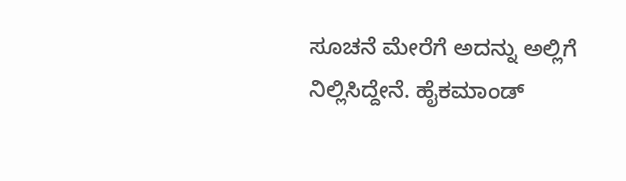ಸೂಚನೆ ಮೇರೆಗೆ ಅದನ್ನು ಅಲ್ಲಿಗೆ ನಿಲ್ಲಿಸಿದ್ದೇನೆ. ಹೈಕಮಾಂಡ್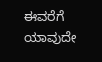ಈವರೆಗೆ ಯಾವುದೇ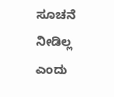ಸೂಚನೆ ನೀಡಿಲ್ಲ ಎಂದು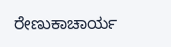ರೇಣುಕಾಚಾರ್ಯ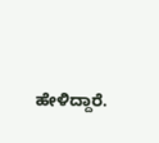ಹೇಳಿದ್ದಾರೆ.